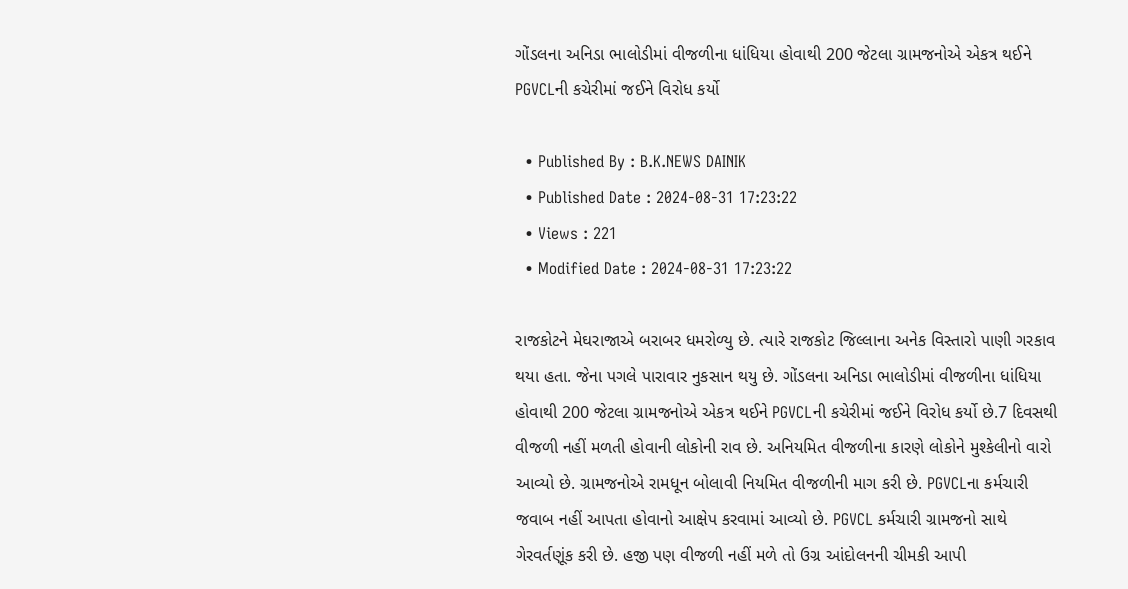ગોંડલના અનિડા ભાલોડીમાં વીજળીના ધાંધિયા હોવાથી 200 જેટલા ગ્રામજનોએ એકત્ર થઈને PGVCLની કચેરીમાં જઈને વિરોધ કર્યો

  • Published By : B.K.NEWS DAINIK
  • Published Date : 2024-08-31 17:23:22
  • Views : 221
  • Modified Date : 2024-08-31 17:23:22

રાજકોટને મેઘરાજાએ બરાબર ધમરોળ્યુ છે. ત્યારે રાજકોટ જિલ્લાના અનેક વિસ્તારો પાણી ગરકાવ થયા હતા. જેના પગલે પારાવાર નુકસાન થયુ છે. ગોંડલના અનિડા ભાલોડીમાં વીજળીના ધાંધિયા હોવાથી 200 જેટલા ગ્રામજનોએ એકત્ર થઈને PGVCLની કચેરીમાં જઈને વિરોધ કર્યો છે.7 દિવસથી વીજળી નહીં મળતી હોવાની લોકોની રાવ છે. અનિયમિત વીજળીના કારણે લોકોને મુશ્કેલીનો વારો આવ્યો છે. ગ્રામજનોએ રામધૂન બોલાવી નિયમિત વીજળીની માગ કરી છે. PGVCLના કર્મચારી જવાબ નહીં આપતા હોવાનો આક્ષેપ કરવામાં આવ્યો છે. PGVCL કર્મચારી ગ્રામજનો સાથે ગેરવર્તણૂંક કરી છે. હજી પણ વીજળી નહીં મળે તો ઉગ્ર આંદોલનની ચીમકી આપી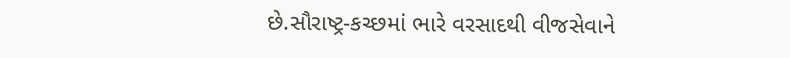છે.સૌરાષ્ટ્ર-કચ્છમાં ભારે વરસાદથી વીજસેવાને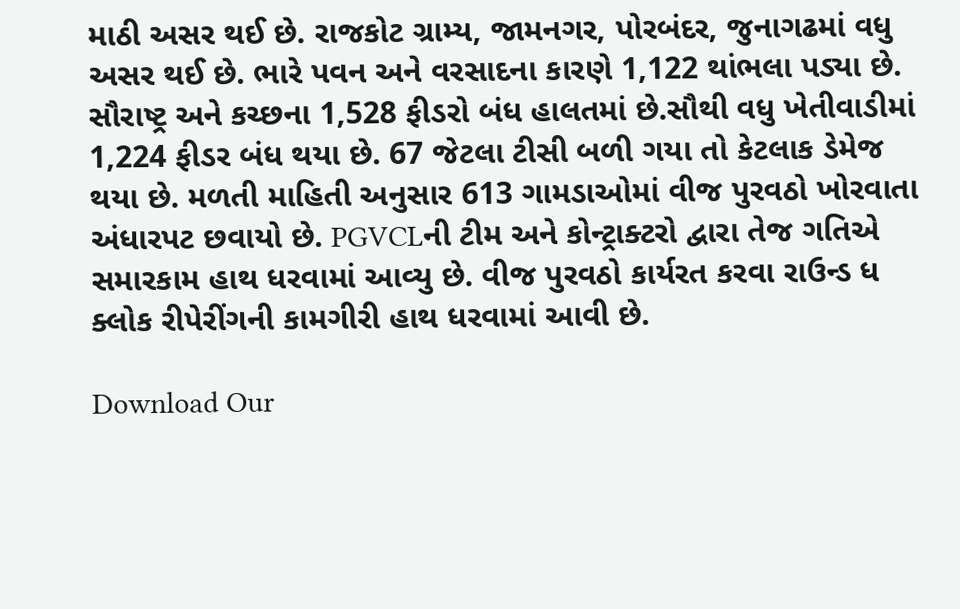માઠી અસર થઈ છે. રાજકોટ ગ્રામ્ય, જામનગર, પોરબંદર, જુનાગઢમાં વધુ અસર થઈ છે. ભારે પવન અને વરસાદના કારણે 1,122 થાંભલા પડ્યા છે. સૌરાષ્ટ્ર અને કચ્છના 1,528 ફીડરો બંધ હાલતમાં છે.સૌથી વધુ ખેતીવાડીમાં 1,224 ફીડર બંધ થયા છે. 67 જેટલા ટીસી બળી ગયા તો કેટલાક ડેમેજ થયા છે. મળતી માહિતી અનુસાર 613 ગામડાઓમાં વીજ પુરવઠો ખોરવાતા અંધારપટ છવાયો છે. PGVCLની ટીમ અને કોન્ટ્રાક્ટરો દ્વારા તેજ ગતિએ સમારકામ હાથ ધરવામાં આવ્યુ છે. વીજ પુરવઠો કાર્યરત કરવા રાઉન્ડ ધ ક્લોક રીપેરીંગની કામગીરી હાથ ધરવામાં આવી છે.

Download Our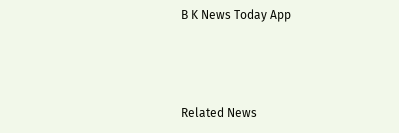B K News Today App



Related News